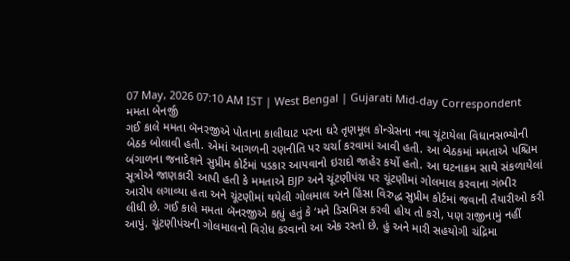07 May, 2026 07:10 AM IST | West Bengal | Gujarati Mid-day Correspondent
મમતા બેનર્જી
ગઈ કાલે મમતા બૅનરજીએ પોતાના કાલીઘાટ પરના ઘરે તૃણમૂલ કૉન્ગ્રેસના નવા ચૂંટાયેલા વિધાનસભ્યોની બેઠક બોલાવી હતી. એમાં આગળની રણનીતિ પર ચર્ચા કરવામાં આવી હતી. આ બેઠકમાં મમતાએ પશ્ચિમ બંગાળના જનાદેશને સુપ્રીમ કોર્ટમાં પડકાર આપવાનો ઇરાદો જાહેર કર્યો હતો. આ ઘટનાક્રમ સાથે સંકળાયેલાં સૂત્રોએ જાણકારી આપી હતી કે મમતાએ BJP અને ચૂંટણીપંચ પર ચૂંટણીમાં ગોલમાલ કરવાના ગંભીર આરોપ લગાવ્યા હતા અને ચૂંટણીમાં થયેલી ગોલમાલ અને હિંસા વિરુદ્ધ સુપ્રીમ કોર્ટમાં જવાની તૈયારીઓ કરી લીધી છે. ગઈ કાલે મમતા બૅનરજીએ કહ્યું હતું કે ‘મને ડિસમિસ કરવી હોય તો કરો, પણ રાજીનામું નહીં આપું. ચૂંટણીપંચની ગોલમાલનો વિરોધ કરવાનો આ એક રસ્તો છે. હું અને મારી સહયોગી ચંદ્રિમા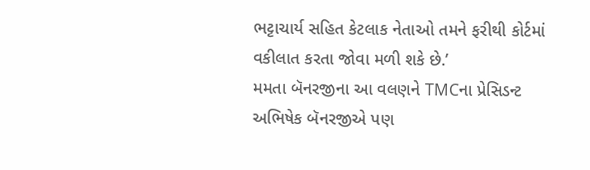ભટ્ટાચાર્ય સહિત કેટલાક નેતાઓ તમને ફરીથી કોર્ટમાં વકીલાત કરતા જોવા મળી શકે છે.’
મમતા બૅનરજીના આ વલણને TMCના પ્રેસિડન્ટ અભિષેક બૅનરજીએ પણ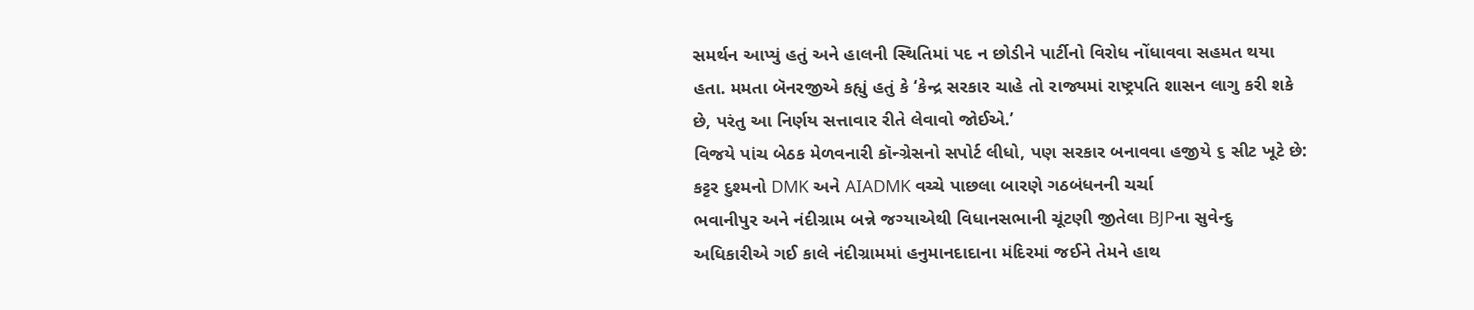સમર્થન આપ્યું હતું અને હાલની સ્થિતિમાં પદ ન છોડીને પાર્ટીનો વિરોધ નોંધાવવા સહમત થયા હતા. મમતા બૅનરજીએ કહ્યું હતું કે ‘કેન્દ્ર સરકાર ચાહે તો રાજ્યમાં રાષ્ટ્રપતિ શાસન લાગુ કરી શકે છે, પરંતુ આ નિર્ણય સત્તાવાર રીતે લેવાવો જોઈએ.’
વિજયે પાંચ બેઠક મેળવનારી કૉન્ગ્રેસનો સપોર્ટ લીધો, પણ સરકાર બનાવવા હજીયે ૬ સીટ ખૂટે છે: કટ્ટર દુશ્મનો DMK અને AIADMK વચ્ચે પાછલા બારણે ગઠબંધનની ચર્ચા
ભવાનીપુર અને નંદીગ્રામ બન્ને જગ્યાએથી વિધાનસભાની ચૂંટણી જીતેલા BJPના સુવેન્દુ અધિકારીએ ગઈ કાલે નંદીગ્રામમાં હનુમાનદાદાના મંદિરમાં જઈને તેમને હાથ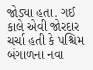જોડ્યા હતા. ગઈ કાલે એવી જોરદાર ચર્ચા હતી કે પશ્ચિમ બંગાળના નવા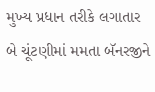મુખ્ય પ્રધાન તરીકે લગાતાર બે ચૂંટણીમાં મમતા બૅનરજીને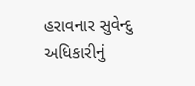હરાવનાર સુવેન્દુ અધિકારીનું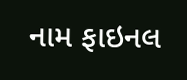નામ ફાઇનલ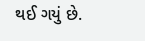થઈ ગયું છે.